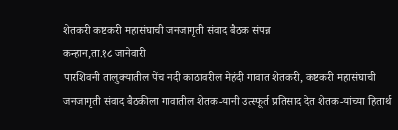शेतकरी कष्टकरी महासंघाची जनजागृती संवाद बैठक संपन्न
कन्हान,ता.१८ जानेवारी
पारशिवनी तालुक्यातील पेंच नदी काठावरील मेहंदी गावात शेतकरी, कष्टकरी महासंघाची जनजागृती संवाद बैठकीला गावातील शेतक-यानी उत्स्फूर्त प्रतिसाद देत शेतक-यांच्या हितार्थ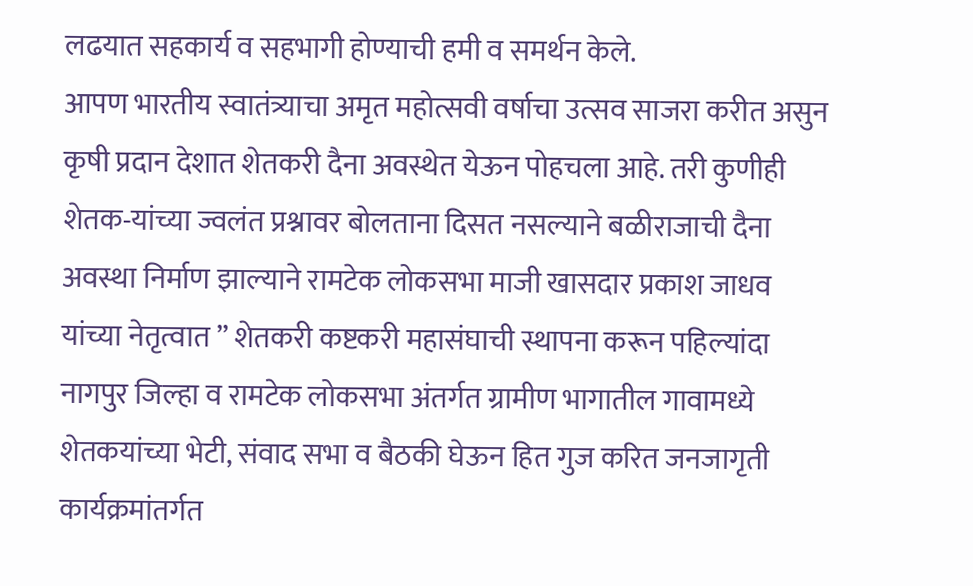लढयात सहकार्य व सहभागी होण्याची हमी व समर्थन केले.
आपण भारतीय स्वातंत्र्याचा अमृत महोत्सवी वर्षाचा उत्सव साजरा करीत असुन कृषी प्रदान देशात शेतकरी दैना अवस्थेत येऊन पोहचला आहे. तरी कुणीही शेतक-यांच्या ज्वलंत प्रश्नावर बोलताना दिसत नसल्याने बळीराजाची दैना अवस्था निर्माण झाल्याने रामटेक लोकसभा माजी खासदार प्रकाश जाधव यांच्या नेतृत्वात ” शेतकरी कष्टकरी महासंघाची स्थापना करून पहिल्यांदा नागपुर जिल्हा व रामटेक लोकसभा अंतर्गत ग्रामीण भागातील गावामध्ये शेतकयांच्या भेटी, संवाद सभा व बैठकी घेऊन हित गुज करित जनजागृती कार्यक्रमांतर्गत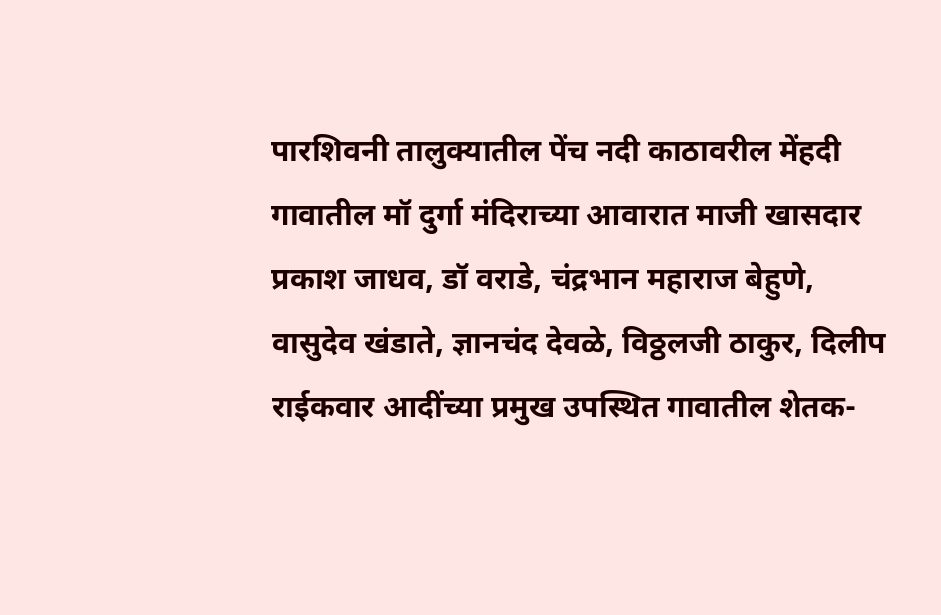पारशिवनी तालुक्यातील पेंच नदी काठावरील मेंहदी गावातील मॉ दुर्गा मंदिराच्या आवारात माजी खासदार प्रकाश जाधव, डॉ वराडे, चंद्रभान महाराज बेहुणे, वासुदेव खंडाते, ज्ञानचंद देवळे, विठ्ठलजी ठाकुर, दिलीप राईकवार आदींच्या प्रमुख उपस्थित गावातील शेतक-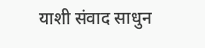याशी संवाद साधुन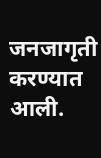जनजागृती करण्यात आली.